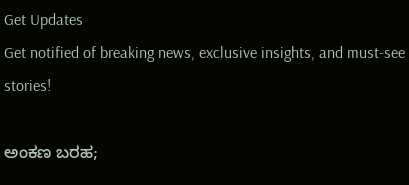Get Updates
Get notified of breaking news, exclusive insights, and must-see stories!

ಅಂಕಣ ಬರಹ;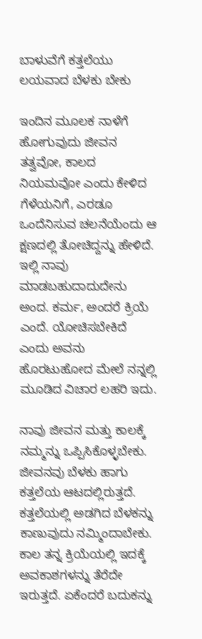ಬಾಳುವೆಗೆ ಕತ್ತಲೆಯು ಲಯವಾದ ಬೆಳಕು ಬೇಕು

ಇಂದಿನ ಮೂಲಕ ನಾಳೆಗೆ ಹೋಗುವುದು ಜೀವನ ತತ್ವವೋ, ಕಾಲದ ನಿಯಮವೋ ಎಂದು ಕೇಳಿದ ಗೆಳೆಯನಿಗೆ, ಎರಡೂ ಒಂದೆನಿಸುವ ಚಲನೆಯೆಂದು ಆ ಕ್ಷಣದಲ್ಲಿ ತೋಚಿದ್ದನ್ನು ಹೇಳಿದೆ. ಇಲ್ಲಿ ನಾವು ಮಾಡಬಹುದಾದುದೇನು ಅಂದ. ಕರ್ಮ, ಅಂದರೆ ಕ್ರಿಯೆ ಎಂದೆ. ಯೋಚಿಸಬೇಕಿದೆ ಎಂದು ಅವನು ಹೊರಟುಹೋದ ಮೇಲೆ ನನ್ನಲ್ಲಿ ಮೂಡಿದ ವಿಚಾರ ಲಹರಿ ಇದು.

ನಾವು ಜೀವನ ಮತ್ತು ಕಾಲಕ್ಕೆ ನಮ್ಮನ್ನು ಒಪ್ಪಿಸಿಕೊಳ್ಳಬೇಕು. ಜೀವನವು ಬೆಳಕು ಹಾಗು ಕತ್ತಲೆಯ ಆಟದಲ್ಲಿರುತ್ತದೆ. ಕತ್ತಲೆಯಲ್ಲಿ ಅಡಗಿದ ಬೆಳಕನ್ನು ಕಾಣುವುದು ನಮ್ಮಿಂದಾಬೇಕು. ಕಾಲ ತನ್ನ ಕ್ರಿಯೆಯಲ್ಲಿ ಇದಕ್ಕೆ ಅವಕಾಶಗಳನ್ನು ತೆರೆದೇ ಇರುತ್ತದೆ. ಏಕೆಂದರೆ ಬದುಕನ್ನು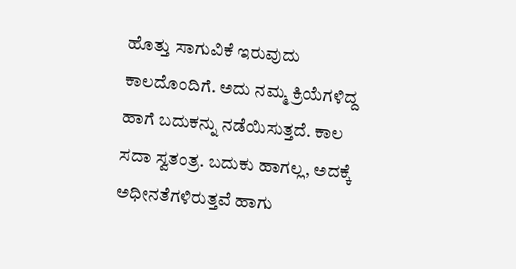ಹೊತ್ತು ಸಾಗುವಿಕೆ ಇರುವುದು ಕಾಲದೊಂದಿಗೆ. ಅದು ನಮ್ಮ ಕ್ರಿಯೆಗಳಿದ್ದ ಹಾಗೆ ಬದುಕನ್ನು ನಡೆಯಿಸುತ್ತದೆ. ಕಾಲ ಸದಾ ಸ್ವತಂತ್ರ. ಬದುಕು ಹಾಗಲ್ಲ, ಅದಕ್ಕೆ ಅಧೀನತೆಗಳಿರುತ್ತವೆ ಹಾಗು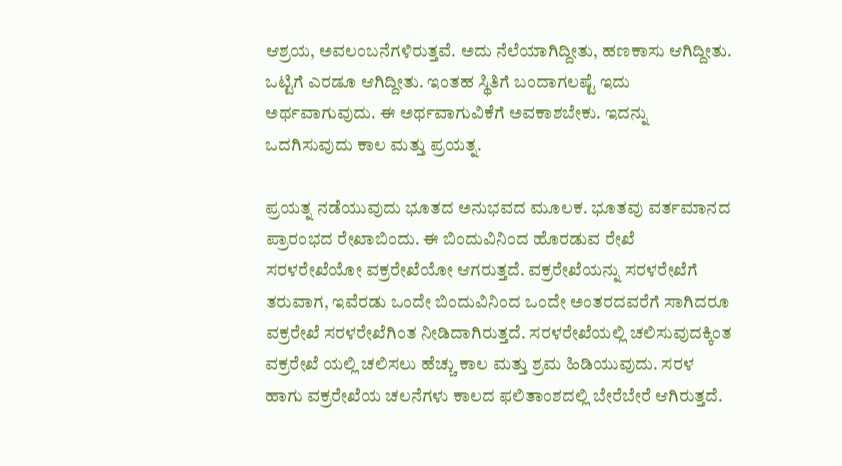ಆಶ್ರಯ, ಅವಲಂಬನೆಗಳಿರುತ್ತವೆ. ಅದು ನೆಲೆಯಾಗಿದ್ದೀತು, ಹಣಕಾಸು ಆಗಿದ್ದೀತು. ಒಟ್ಟಿಗೆ ಎರಡೂ ಆಗಿದ್ದೀತು. ಇಂತಹ ಸ್ಥಿತಿಗೆ ಬಂದಾಗಲಷ್ಟೆ ಇದು ಅರ್ಥವಾಗುವುದು. ಈ ಅರ್ಥವಾಗುವಿಕೆಗೆ ಅವಕಾಶಬೇಕು. ಇದನ್ನು ಒದಗಿಸುವುದು ಕಾಲ ಮತ್ತು ಪ್ರಯತ್ನ.

ಪ್ರಯತ್ನ ನಡೆಯುವುದು ಭೂತದ ಅನುಭವದ ಮೂಲಕ. ಭೂತವು ವರ್ತಮಾನದ ಪ್ರಾರಂಭದ ರೇಖಾಬಿಂದು. ಈ ಬಿಂದುವಿನಿಂದ ಹೊರಡುವ ರೇಖೆ ಸರಳರೇಖೆಯೋ ವಕ್ರರೇಖೆಯೋ ಆಗರುತ್ತದೆ. ವಕ್ರರೇಖೆಯನ್ನು ಸರಳರೇಖೆಗೆ ತರುವಾಗ, ಇವೆರಡು ಒಂದೇ ಬಿಂದುವಿನಿಂದ ಒಂದೇ ಅಂತರದವರೆಗೆ ಸಾಗಿದರೂ ವಕ್ರರೇಖೆ ಸರಳರೇಖೆಗಿಂತ ನೀಡಿದಾಗಿರುತ್ತದೆ. ಸರಳರೇಖೆಯಲ್ಲಿ ಚಲಿಸುವುದಕ್ಕಿಂತ ವಕ್ರರೇಖೆ ಯಲ್ಲಿ ಚಲಿಸಲು ಹೆಚ್ಚು ಕಾಲ ಮತ್ತು ಶ್ರಮ ಹಿಡಿಯುವುದು. ಸರಳ ಹಾಗು ವಕ್ರರೇಖೆಯ ಚಲನೆಗಳು ಕಾಲದ ಫಲಿತಾಂಶದಲ್ಲಿ ಬೇರೆಬೇರೆ ಆಗಿರುತ್ತದೆ.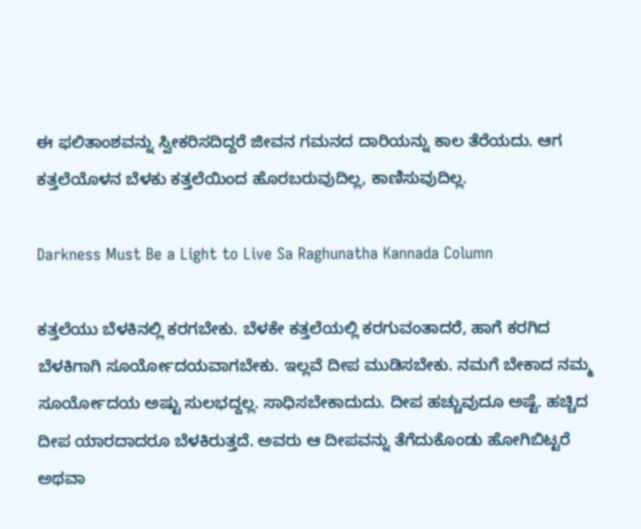ಈ ಫಲಿತಾಂಶವನ್ನು ಸ್ವೀಕರಿಸದಿದ್ದರೆ ಜೀವನ ಗಮನದ ದಾರಿಯನ್ನು ಕಾಲ ತೆರೆಯದು. ಆಗ ಕತ್ತಲೆಯೊಳನ ಬೆಳಕು ಕತ್ತಲೆಯಿಂದ ಹೊರಬರುವುದಿಲ್ಲ, ಕಾಣಿಸುವುದಿಲ್ಲ.

Darkness Must Be a Light to Live Sa Raghunatha Kannada Column

ಕತ್ತಲೆಯು ಬೆಳಕಿನಲ್ಲಿ ಕರಗಬೇಕು. ಬೆಳಕೇ ಕತ್ತಲೆಯಲ್ಲಿ ಕರಗುವಂತಾದರೆ, ಹಾಗೆ ಕರಗಿದ ಬೆಳಕಿಗಾಗಿ ಸೂರ್ಯೋದಯವಾಗಬೇಕು. ಇಲ್ಲವೆ ದೀಪ ಮುಡಿಸಬೇಕು. ನಮಗೆ ಬೇಕಾದ ನಮ್ಮ ಸೂರ್ಯೋದಯ ಅಷ್ಟು ಸುಲಭದ್ದಲ್ಲ. ಸಾಧಿಸಬೇಕಾದುದು. ದೀಪ ಹಚ್ಚುವುದೂ ಅಷ್ಟೆ. ಹಚ್ಚಿದ ದೀಪ ಯಾರದಾದರೂ ಬೆಳಕಿರುತ್ತದೆ. ಅವರು ಆ ದೀಪವನ್ನು ತೆಗೆದುಕೊಂಡು ಹೋಗಿಬಿಟ್ಟರೆ ಅಥವಾ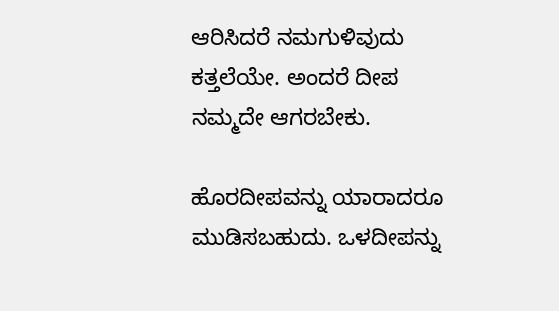ಆರಿಸಿದರೆ ನಮಗುಳಿವುದು ಕತ್ತಲೆಯೇ. ಅಂದರೆ ದೀಪ ನಮ್ಮದೇ ಆಗರಬೇಕು.

ಹೊರದೀಪವನ್ನು ಯಾರಾದರೂ ಮುಡಿಸಬಹುದು. ಒಳದೀಪನ್ನು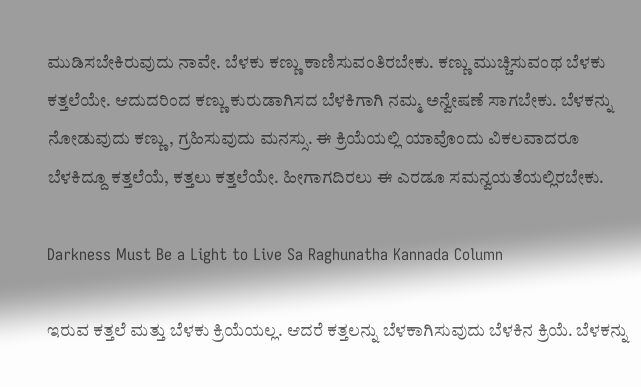ಮುಡಿಸಬೇಕಿರುವುದು ನಾವೇ. ಬೆಳಕು ಕಣ್ಣು ಕಾಣಿಸುವಂತಿರಬೇಕು. ಕಣ್ಣು ಮುಚ್ಚಿಸುವಂಥ ಬೆಳಕು ಕತ್ತಲೆಯೇ. ಆದುದರಿಂದ ಕಣ್ಣು ಕುರುಡಾಗಿಸದ ಬೆಳಕಿಗಾಗಿ ನಮ್ಮ ಅನ್ವೇಷಣೆ ಸಾಗಬೇಕು. ಬೆಳಕನ್ನು ನೋಡುವುದು ಕಣ್ಣು, ಗ್ರಹಿಸುವುದು ಮನಸ್ಸು. ಈ ಕ್ರಿಯೆಯಲ್ಲಿ ಯಾವೊಂದು ವಿಕಲವಾದರೂ ಬೆಳಕಿದ್ದೂ ಕತ್ತಲೆಯೆ, ಕತ್ತಲು ಕತ್ತಲೆಯೇ. ಹೀಗಾಗದಿರಲು ಈ ಎರಡೂ ಸಮನ್ವಯತೆಯಲ್ಲಿರಬೇಕು.

Darkness Must Be a Light to Live Sa Raghunatha Kannada Column

ಇರುವ ಕತ್ತಲೆ ಮತ್ತು ಬೆಳಕು ಕ್ರಿಯೆಯಲ್ಲ. ಆದರೆ ಕತ್ತಲನ್ನು ಬೆಳಕಾಗಿಸುವುದು ಬೆಳಕಿನ ಕ್ರಿಯೆ. ಬೆಳಕನ್ನು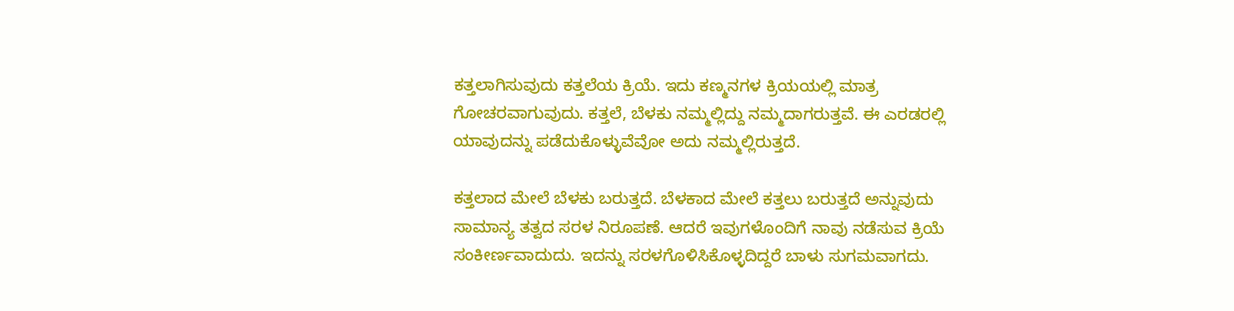ಕತ್ತಲಾಗಿಸುವುದು ಕತ್ತಲೆಯ ಕ್ರಿಯೆ. ಇದು ಕಣ್ಮನಗಳ ಕ್ರಿಯಯಲ್ಲಿ ಮಾತ್ರ ಗೋಚರವಾಗುವುದು. ಕತ್ತಲೆ, ಬೆಳಕು ನಮ್ಮಲ್ಲಿದ್ದು ನಮ್ಮದಾಗರುತ್ತವೆ. ಈ ಎರಡರಲ್ಲಿ ಯಾವುದನ್ನು ಪಡೆದುಕೊಳ್ಳುವೆವೋ ಅದು ನಮ್ಮಲ್ಲಿರುತ್ತದೆ.

ಕತ್ತಲಾದ ಮೇಲೆ ಬೆಳಕು ಬರುತ್ತದೆ. ಬೆಳಕಾದ ಮೇಲೆ ಕತ್ತಲು ಬರುತ್ತದೆ ಅನ್ನುವುದು ಸಾಮಾನ್ಯ ತತ್ವದ ಸರಳ ನಿರೂಪಣೆ. ಆದರೆ ಇವುಗಳೊಂದಿಗೆ ನಾವು ನಡೆಸುವ ಕ್ರಿಯೆ ಸಂಕೀರ್ಣವಾದುದು. ಇದನ್ನು ಸರಳಗೊಳಿಸಿಕೊಳ್ಳದಿದ್ದರೆ ಬಾಳು ಸುಗಮವಾಗದು.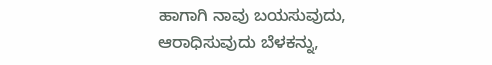ಹಾಗಾಗಿ ನಾವು ಬಯಸುವುದು, ಆರಾಧಿಸುವುದು ಬೆಳಕನ್ನು,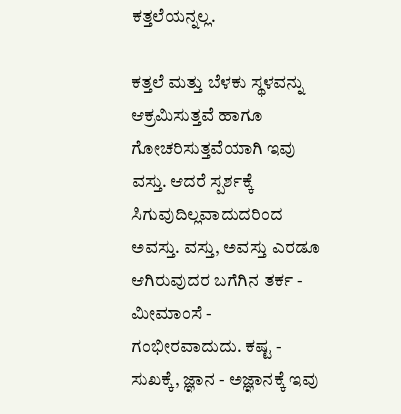ಕತ್ತಲೆಯನ್ನಲ್ಲ.

ಕತ್ತಲೆ ಮತ್ತು ಬೆಳಕು ಸ್ಥಳವನ್ನು ಆಕ್ರಮಿಸುತ್ತವೆ ಹಾಗೂ ಗೋಚರಿಸುತ್ತವೆಯಾಗಿ ಇವು ವಸ್ತು. ಆದರೆ ಸ್ಪರ್ಶಕ್ಕೆ ಸಿಗುವುದಿಲ್ಲವಾದುದರಿಂದ ಅವಸ್ತು. ವಸ್ತು, ಅವಸ್ತು ಎರಡೂ ಆಗಿರುವುದರ ಬಗೆಗಿನ ತರ್ಕ - ಮೀಮಾಂಸೆ - ಗಂಭೀರವಾದುದು. ಕಷ್ಟ - ಸುಖಕ್ಕೆ, ಜ್ಞಾನ - ಅಜ್ಞಾನಕ್ಕೆ ಇವು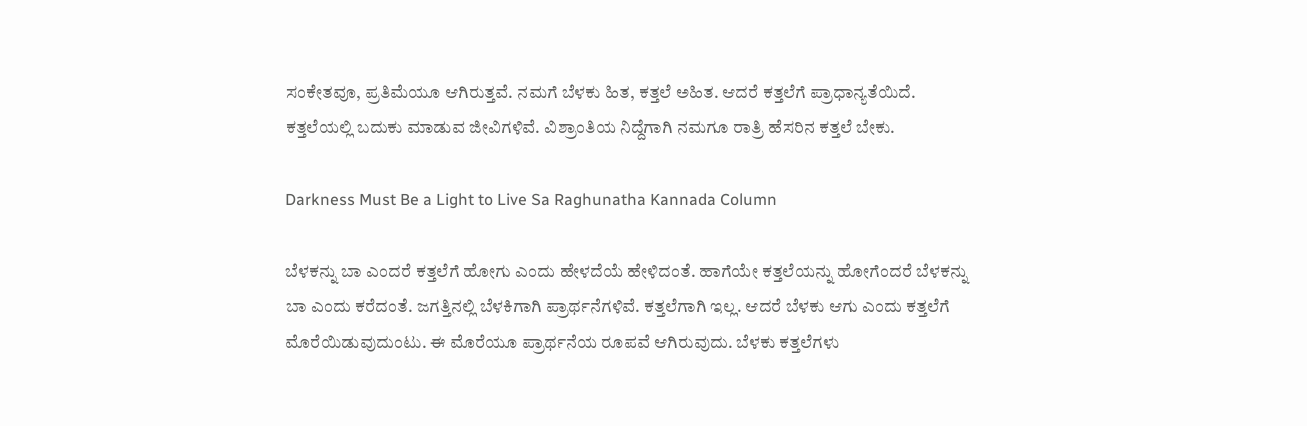ಸಂಕೇತವೂ, ಪ್ರತಿಮೆಯೂ ಆಗಿರುತ್ತವೆ. ನಮಗೆ ಬೆಳಕು ಹಿತ, ಕತ್ತಲೆ ಅಹಿತ. ಆದರೆ ಕತ್ತಲೆಗೆ ಪ್ರಾಧಾನ್ಯತೆಯಿದೆ. ಕತ್ತಲೆಯಲ್ಲಿ ಬದುಕು ಮಾಡುವ ಜೀವಿಗಳಿವೆ. ವಿಶ್ರಾಂತಿಯ ನಿದ್ದೆಗಾಗಿ ನಮಗೂ ರಾತ್ರಿ ಹೆಸರಿನ ಕತ್ತಲೆ ಬೇಕು.

Darkness Must Be a Light to Live Sa Raghunatha Kannada Column

ಬೆಳಕನ್ನು ಬಾ ಎಂದರೆ ಕತ್ತಲೆಗೆ ಹೋಗು ಎಂದು ಹೇಳದೆಯೆ ಹೇಳಿದಂತೆ. ಹಾಗೆಯೇ ಕತ್ತಲೆಯನ್ನು ಹೋಗೆಂದರೆ ಬೆಳಕನ್ನು ಬಾ ಎಂದು ಕರೆದಂತೆ. ಜಗತ್ತಿನಲ್ಲಿ ಬೆಳಕಿಗಾಗಿ ಪ್ರಾರ್ಥನೆಗಳಿವೆ. ಕತ್ತಲೆಗಾಗಿ ಇಲ್ಲ. ಆದರೆ ಬೆಳಕು ಆಗು ಎಂದು ಕತ್ತಲೆಗೆ ಮೊರೆಯಿಡುವುದುಂಟು. ಈ ಮೊರೆಯೂ ಪ್ರಾರ್ಥನೆಯ ರೂಪವೆ ಆಗಿರುವುದು. ಬೆಳಕು ಕತ್ತಲೆಗಳು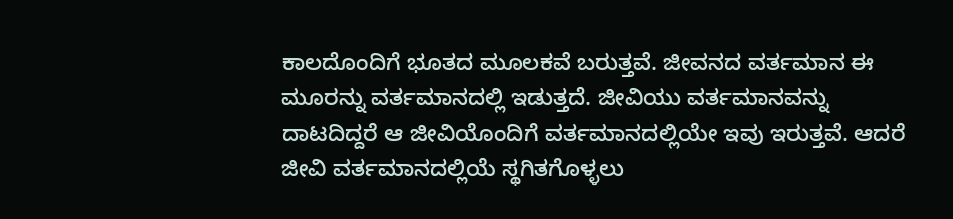ಕಾಲದೊಂದಿಗೆ ಭೂತದ ಮೂಲಕವೆ ಬರುತ್ತವೆ. ಜೀವನದ ವರ್ತಮಾನ ಈ ಮೂರನ್ನು ವರ್ತಮಾನದಲ್ಲಿ ಇಡುತ್ತದೆ. ಜೀವಿಯು ವರ್ತಮಾನವನ್ನು ದಾಟದಿದ್ದರೆ ಆ ಜೀವಿಯೊಂದಿಗೆ ವರ್ತಮಾನದಲ್ಲಿಯೇ ಇವು ಇರುತ್ತವೆ. ಆದರೆ ಜೀವಿ ವರ್ತಮಾನದಲ್ಲಿಯೆ ಸ್ಥಗಿತಗೊಳ್ಳಲು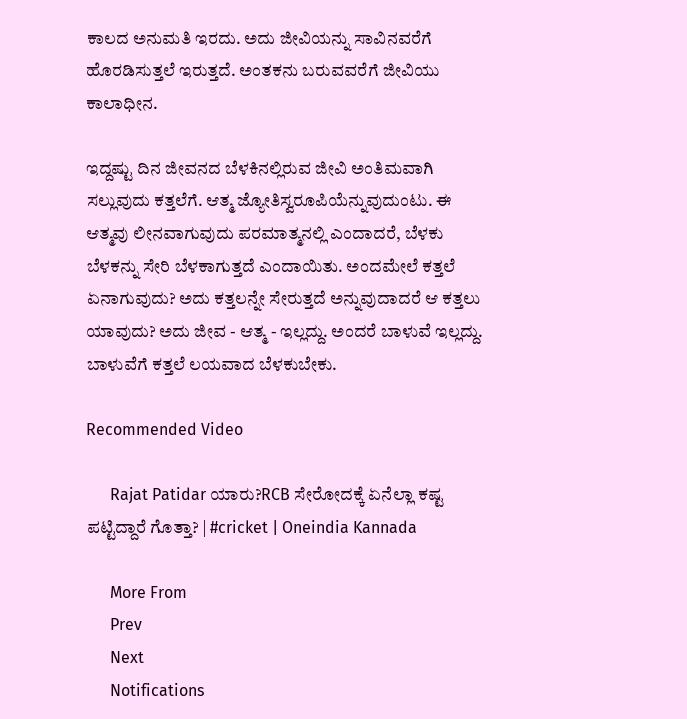ಕಾಲದ ಅನುಮತಿ ಇರದು. ಅದು ಜೀವಿಯನ್ನು ಸಾವಿನವರೆಗೆ ಹೊರಡಿಸುತ್ತಲೆ ಇರುತ್ತದೆ. ಅಂತಕನು ಬರುವವರೆಗೆ ಜೀವಿಯು ಕಾಲಾಧೀನ.

ಇದ್ದಷ್ಟು ದಿನ ಜೀವನದ ಬೆಳಕಿನಲ್ಲಿರುವ ಜೀವಿ ಅಂತಿಮವಾಗಿ ಸಲ್ಲುವುದು ಕತ್ತಲೆಗೆ. ಆತ್ಮ ಜ್ಯೋತಿಸ್ವರೂಪಿಯೆನ್ನುವುದುಂಟು. ಈ ಆತ್ಮವು ಲೀನವಾಗುವುದು ಪರಮಾತ್ಮನಲ್ಲಿ ಎಂದಾದರೆ, ಬೆಳಕು ಬೆಳಕನ್ನು ಸೇರಿ ಬೆಳಕಾಗುತ್ತದೆ ಎಂದಾಯಿತು. ಅಂದಮೇಲೆ ಕತ್ತಲೆ ಏನಾಗುವುದು? ಅದು ಕತ್ತಲನ್ನೇ ಸೇರುತ್ತದೆ ಅನ್ನುವುದಾದರೆ ಆ ಕತ್ತಲು ಯಾವುದು? ಅದು ಜೀವ - ಆತ್ಮ - ಇಲ್ಲದ್ದು. ಅಂದರೆ ಬಾಳುವೆ ಇಲ್ಲದ್ದು. ಬಾಳುವೆಗೆ ಕತ್ತಲೆ ಲಯವಾದ ಬೆಳಕುಬೇಕು.

Recommended Video

      Rajat Patidar ಯಾರು?RCB ಸೇರೋದಕ್ಕೆ ಏನೆಲ್ಲಾ ಕಷ್ಟ ಪಟ್ಟಿದ್ದಾರೆ ಗೊತ್ತಾ? | #cricket | Oneindia Kannada

      More From
      Prev
      Next
      Notifications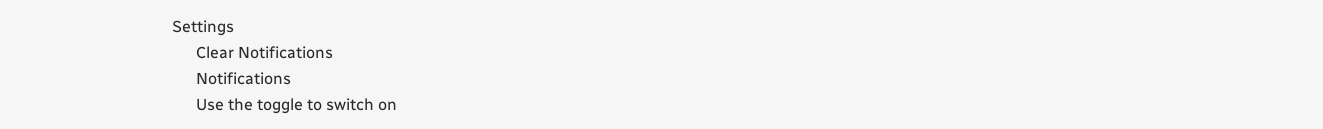Settings
      Clear Notifications
      Notifications
      Use the toggle to switch on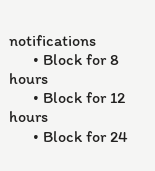notifications
      • Block for 8 hours
      • Block for 12 hours
      • Block for 24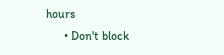hours
      • Don't block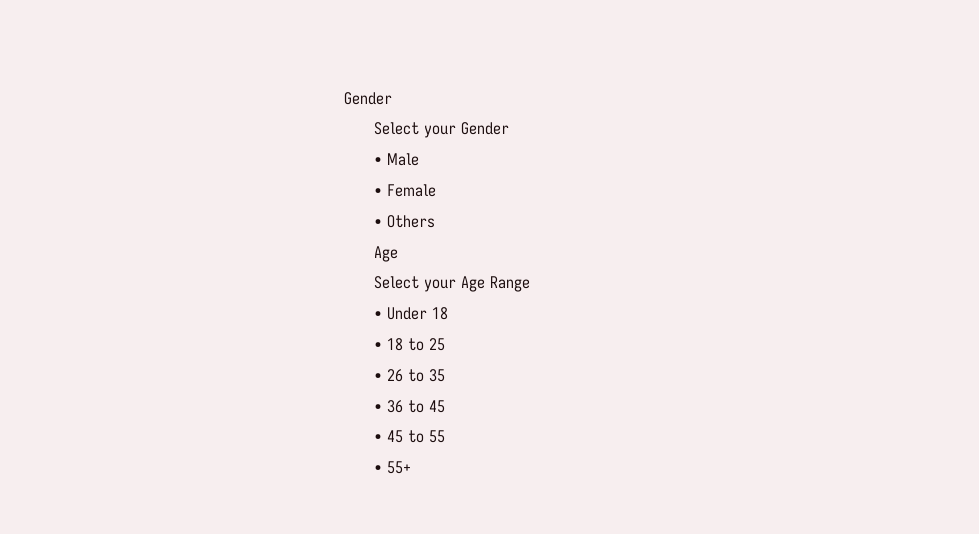Gender
      Select your Gender
      • Male
      • Female
      • Others
      Age
      Select your Age Range
      • Under 18
      • 18 to 25
      • 26 to 35
      • 36 to 45
      • 45 to 55
      • 55+